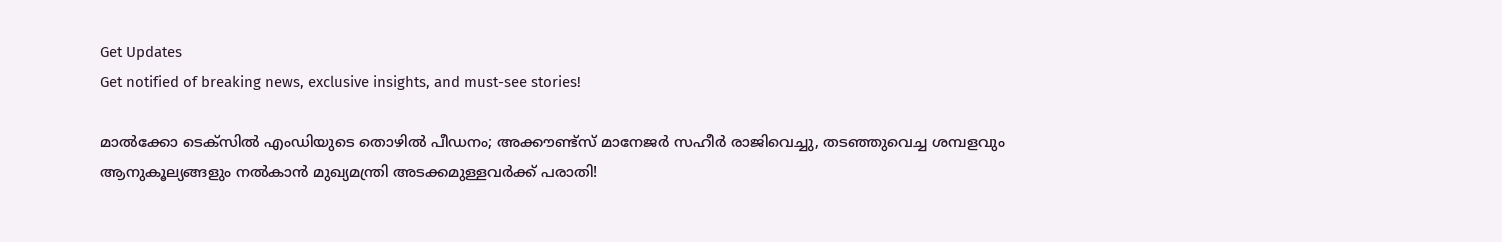Get Updates
Get notified of breaking news, exclusive insights, and must-see stories!

മാല്‍ക്കോ ടെക്സില്‍ എംഡിയുടെ തൊഴില്‍ പീഡനം; അക്കൗണ്ട്സ് മാനേജര്‍ സഹീര്‍ രാജിവെച്ചു, തടഞ്ഞുവെച്ച ശമ്പളവും ആനുകൂല്യങ്ങളും നല്‍കാന്‍ മുഖ്യമന്ത്രി അടക്കമുള്ളവര്‍ക്ക് പരാതി!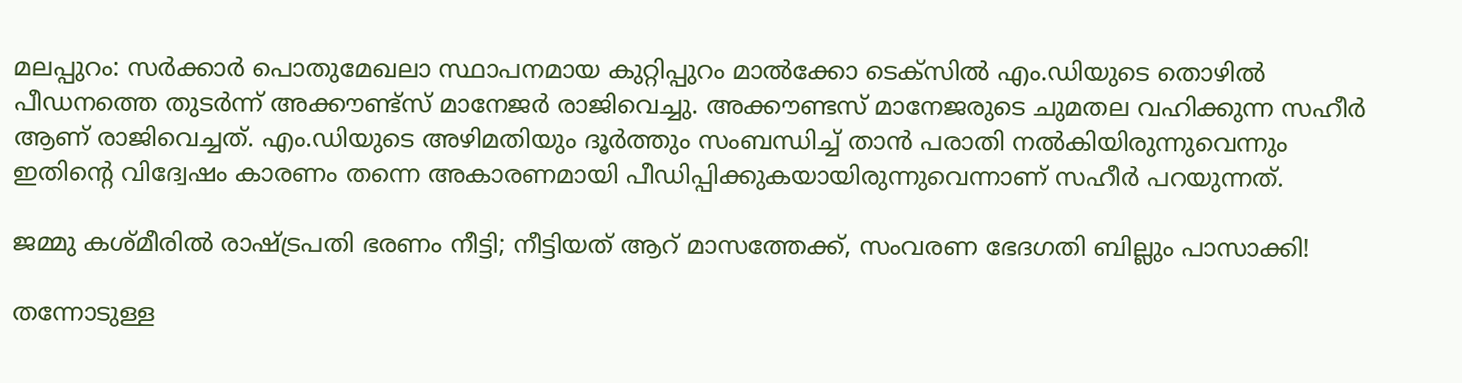മലപ്പുറം: സര്‍ക്കാര്‍ പൊതുമേഖലാ സ്ഥാപനമായ കുറ്റിപ്പുറം മാല്‍ക്കോ ടെക്സില്‍ എം.ഡിയുടെ തൊഴില്‍ പീഡനത്തെ തുടര്‍ന്ന് അക്കൗണ്ട്സ് മാനേജര്‍ രാജിവെച്ചു. അക്കൗണ്ടസ് മാനേജരുടെ ചുമതല വഹിക്കുന്ന സഹീര്‍ ആണ് രാജിവെച്ചത്. എം.ഡിയുടെ അഴിമതിയും ദൂര്‍ത്തും സംബന്ധിച്ച് താന്‍ പരാതി നല്‍കിയിരുന്നുവെന്നും ഇതിന്റെ വിദ്വേഷം കാരണം തന്നെ അകാരണമായി പീഡിപ്പിക്കുകയായിരുന്നുവെന്നാണ് സഹീര്‍ പറയുന്നത്.

ജമ്മു കശ്മീരിൽ രാഷ്ട്രപതി ഭരണം നീട്ടി; നീട്ടിയത് ആറ് മാസത്തേക്ക്, സംവരണ ഭേദഗതി ബില്ലും പാസാക്കി!

തന്നോടുള്ള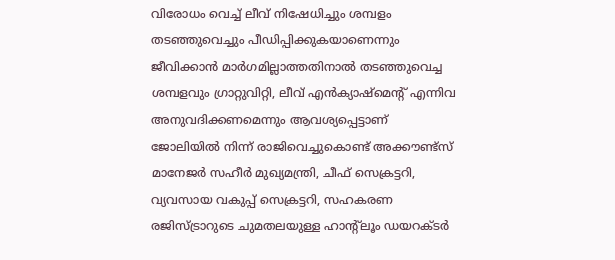വിരോധം വെച്ച് ലീവ് നിഷേധിച്ചും ശമ്പളം തടഞ്ഞുവെച്ചും പീഡിപ്പിക്കുകയാണെന്നും ജീവിക്കാന്‍ മാര്‍ഗമില്ലാത്തതിനാല്‍ തടഞ്ഞുവെച്ച ശമ്പളവും ഗ്രാറ്റുവിറ്റി, ലീവ് എന്‍ക്യാഷ്മെന്റ് എന്നിവ അനുവദിക്കണമെന്നും ആവശ്യപ്പെട്ടാണ് ജോലിയില്‍ നിന്ന് രാജിവെച്ചുകൊണ്ട് അക്കൗണ്ട്സ് മാനേജര്‍ സഹീര്‍ മുഖ്യമന്ത്രി, ചീഫ് സെക്രട്ടറി, വ്യവസായ വകുപ്പ് സെക്രട്ടറി, സഹകരണ രജിസ്ട്രാറുടെ ചുമതലയുള്ള ഹാന്റ്ലൂം ഡയറക്ടര്‍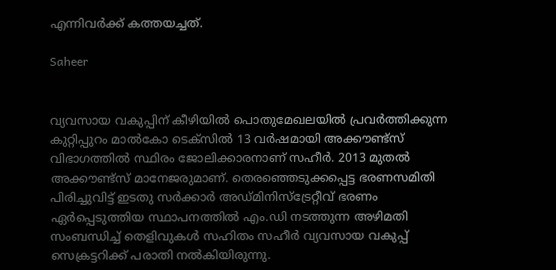എന്നിവര്‍ക്ക് കത്തയച്ചത്.

Saheer


വ്യവസായ വകുപ്പിന് കീഴിയില്‍ പൊതുമേഖലയില്‍ പ്രവര്‍ത്തിക്കുന്ന കുറ്റിപ്പുറം മാല്‍കോ ടെക്സില്‍ 13 വര്‍ഷമായി അക്കൗണ്ട്സ് വിഭാഗത്തില്‍ സ്ഥിരം ജോലിക്കാരനാണ് സഹീര്‍. 2013 മുതല്‍ അക്കൗണ്ട്സ് മാനേജരുമാണ്. തെരഞ്ഞെടുക്കപ്പെട്ട ഭരണസമിതി പിരിച്ചുവിട്ട് ഇടതു സര്‍ക്കാര്‍ അഡ്മിനിസ്ട്രേറ്റീവ് ഭരണം ഏര്‍പ്പെടുത്തിയ സ്ഥാപനത്തില്‍ എം.ഡി നടത്തുന്ന അഴിമതി സംബന്ധിച്ച് തെളിവുകള്‍ സഹിതം സഹീര്‍ വ്യവസായ വകുപ്പ് സെക്രട്ടറിക്ക് പരാതി നല്‍കിയിരുന്നു.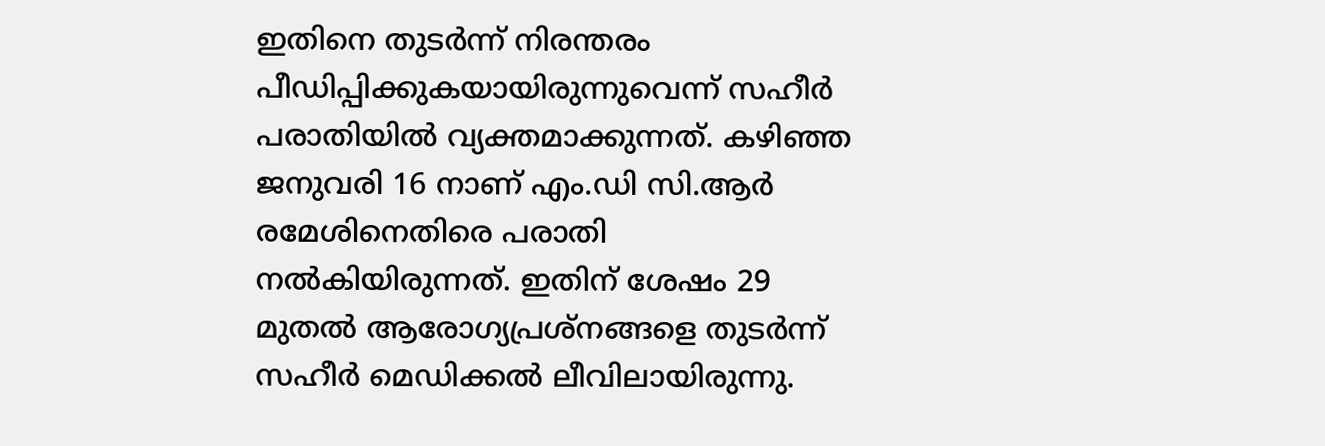ഇതിനെ തുടര്‍ന്ന് നിരന്തരം പീഡിപ്പിക്കുകയായിരുന്നുവെന്ന് സഹീര്‍ പരാതിയില്‍ വ്യക്തമാക്കുന്നത്. കഴിഞ്ഞ ജനുവരി 16 നാണ് എം.ഡി സി.ആര്‍ രമേശിനെതിരെ പരാതി നല്‍കിയിരുന്നത്. ഇതിന് ശേഷം 29 മുതല്‍ ആരോഗ്യപ്രശ്നങ്ങളെ തുടര്‍ന്ന് സഹീര്‍ മെഡിക്കല്‍ ലീവിലായിരുന്നു.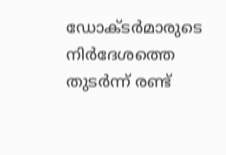ഡോക്ടര്‍മാരുടെ നിര്‍ദേശത്തെ തുടര്‍ന്ന് രണ്ട്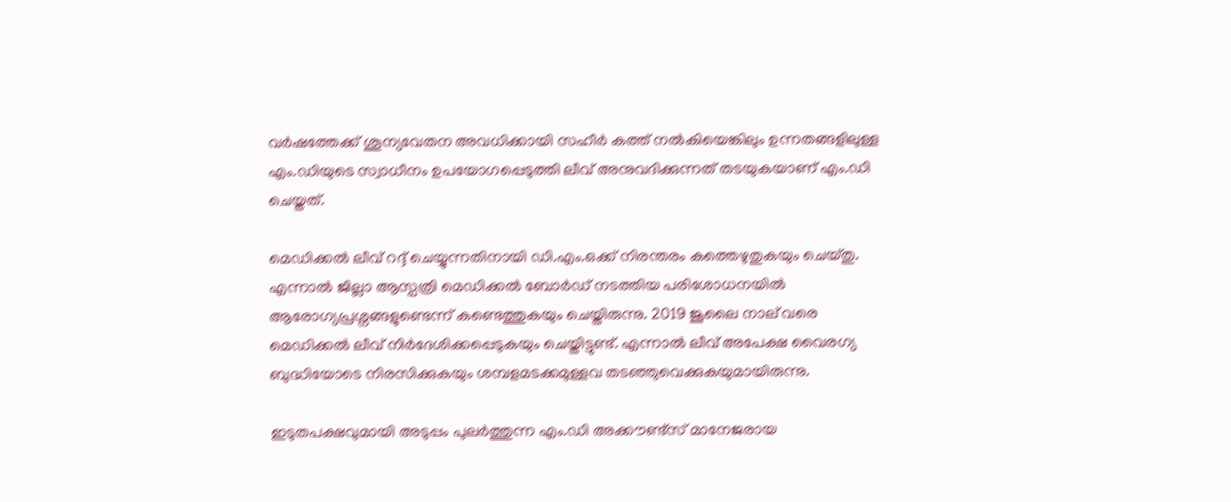വര്‍ഷത്തേക്ക് ശൂന്യവേതന അവധിക്കായി സഹീര്‍ കത്ത് നല്‍കിയെങ്കിലും ഉന്നതങ്ങളിലുള്ള എം.ഡിയുടെ സ്വാധീനം ഉപയോഗപ്പെടുത്തി ലീവ് അനുവദിക്കുന്നത് തടയുകയാണ് എം.ഡി ചെയ്തത്.

മെഡിക്കല്‍ ലീവ് റദ്ദ് ചെയ്യുന്നതിനായി ഡി.എം.ഒക്ക് നിരന്തരം കത്തെഴുതുകയും ചെയ്തു. എന്നാല്‍ ജില്ലാ ആസ്പത്രി മെഡിക്കല്‍ ബോര്‍ഡ് നടത്തിയ പരിശോധനയില്‍ ആരോഗ്യപ്രശ്നങ്ങളുണ്ടെന്ന് കണ്ടെത്തുകയും ചെയ്തിരുന്നു. 2019 ജൂലൈ നാല് വരെ മെഡിക്കല്‍ ലീവ് നിര്‍ദേശിക്കപ്പെടുകയും ചെയ്തിട്ടുണ്ട്. എന്നാല്‍ ലീവ് അപേക്ഷ വൈരഗ്യ ബുദ്ധിയോടെ നിരസിക്കുകയും ശമ്പളമടക്കമുള്ളവ തടഞ്ഞുവെക്കുകയുമായിരുന്നു.

ഇടുതപക്ഷവുമായി അടുപ്പം പുലര്‍ത്തുന്ന എം.ഡി അക്കൗണ്ട്സ് മാനേജരായ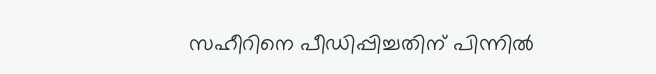സഹീറിനെ പീഡിപ്പിച്ചതിന് പിന്നില്‍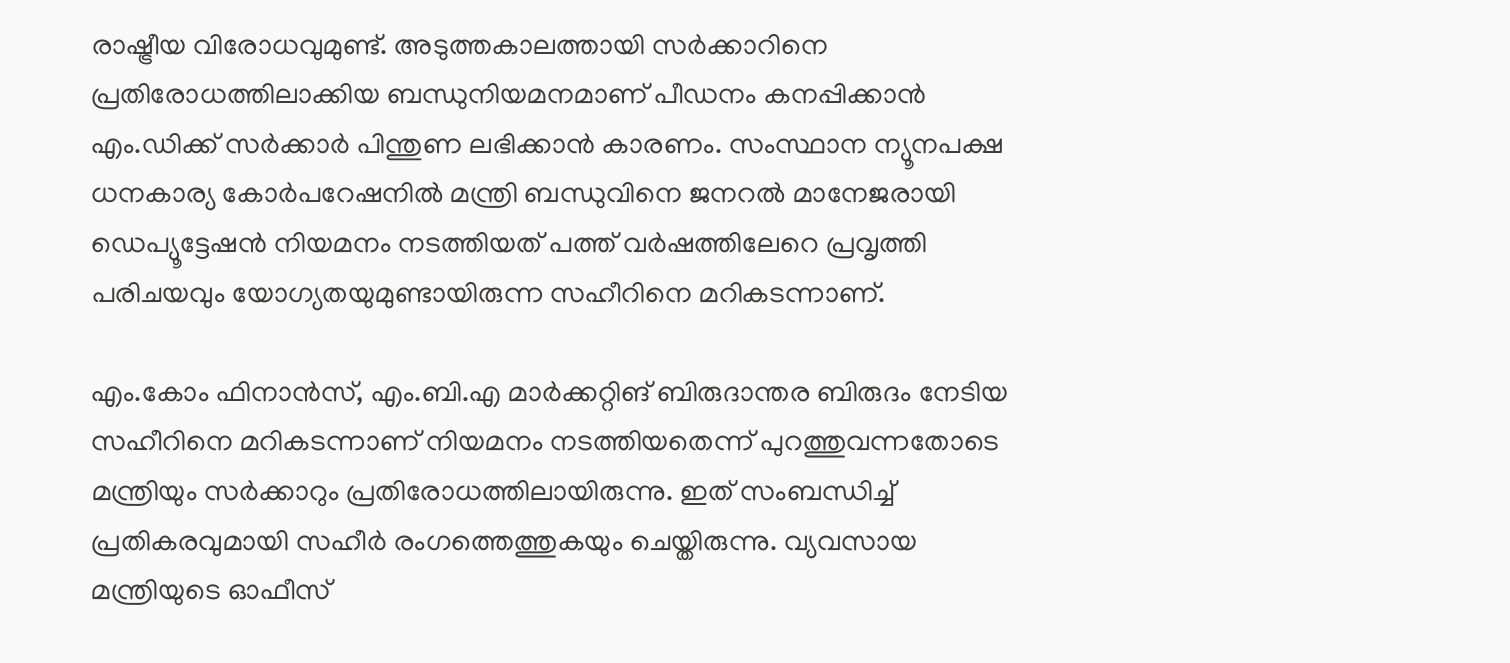രാഷ്ട്രീയ വിരോധവുമുണ്ട്. അടുത്തകാലത്തായി സര്‍ക്കാറിനെ പ്രതിരോധത്തിലാക്കിയ ബന്ധുനിയമനമാണ് പീഡനം കനപ്പിക്കാന്‍ എം.ഡിക്ക് സര്‍ക്കാര്‍ പിന്തുണ ലഭിക്കാന്‍ കാരണം. സംസ്ഥാന ന്യൂനപക്ഷ ധനകാര്യ കോര്‍പറേഷനില്‍ മന്ത്രി ബന്ധുവിനെ ജനറല്‍ മാനേജരായി ഡെപ്യൂട്ടേഷന്‍ നിയമനം നടത്തിയത് പത്ത് വര്‍ഷത്തിലേറെ പ്രവൃത്തി പരിചയവും യോഗ്യതയുമുണ്ടായിരുന്ന സഹീറിനെ മറികടന്നാണ്.

എം.കോം ഫിനാന്‍സ്, എം.ബി.എ മാര്‍ക്കറ്റിങ് ബിരുദാന്തര ബിരുദം നേടിയ സഹീറിനെ മറികടന്നാണ് നിയമനം നടത്തിയതെന്ന് പുറത്തുവന്നതോടെ മന്ത്രിയും സര്‍ക്കാറും പ്രതിരോധത്തിലായിരുന്നു. ഇത് സംബന്ധിച്ച് പ്രതികരവുമായി സഹീര്‍ രംഗത്തെത്തുകയും ചെയ്തിരുന്നു. വ്യവസായ മന്ത്രിയുടെ ഓഫീസ്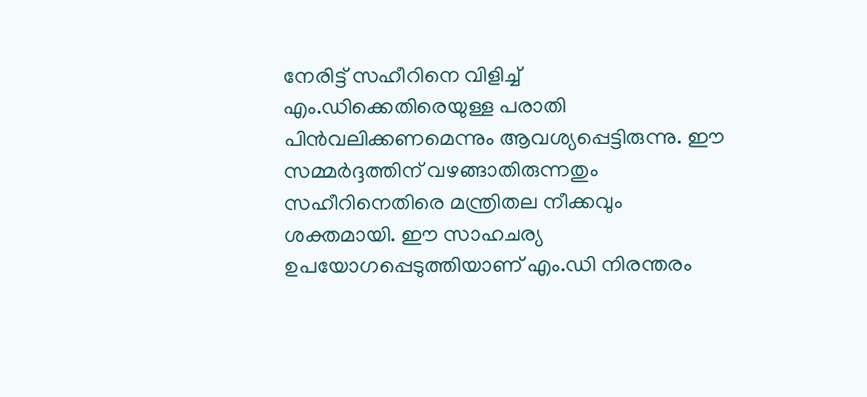നേരിട്ട് സഹീറിനെ വിളിച്ച് എം.ഡിക്കെതിരെയുള്ള പരാതി പിന്‍വലിക്കണമെന്നും ആവശ്യപ്പെട്ടിരുന്നു. ഈ സമ്മര്‍ദ്ദത്തിന് വഴങ്ങാതിരുന്നതും സഹീറിനെതിരെ മന്ത്രിതല നീക്കവും ശക്തമായി. ഈ സാഹചര്യ ഉപയോഗപ്പെടുത്തിയാണ് എം.ഡി നിരന്തരം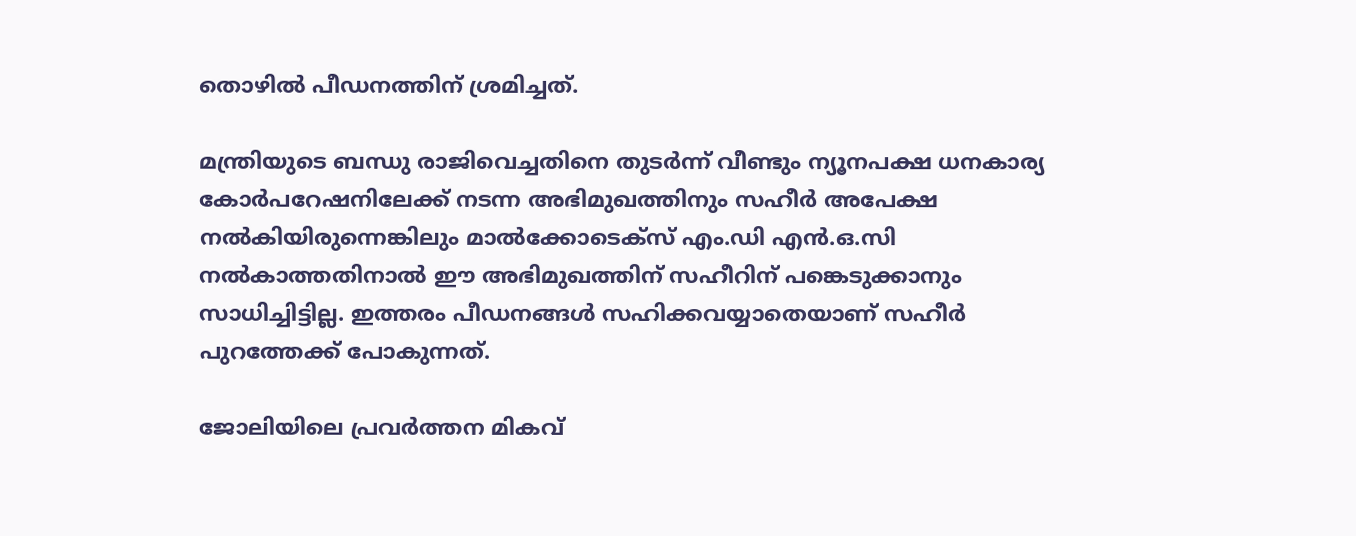തൊഴില്‍ പീഡനത്തിന് ശ്രമിച്ചത്.

മന്ത്രിയുടെ ബന്ധു രാജിവെച്ചതിനെ തുടര്‍ന്ന് വീണ്ടും ന്യൂനപക്ഷ ധനകാര്യ കോര്‍പറേഷനിലേക്ക് നടന്ന അഭിമുഖത്തിനും സഹീര്‍ അപേക്ഷ നല്‍കിയിരുന്നെങ്കിലും മാല്‍ക്കോടെക്സ് എം.ഡി എന്‍.ഒ.സി നല്‍കാത്തതിനാല്‍ ഈ അഭിമുഖത്തിന് സഹീറിന് പങ്കെടുക്കാനും സാധിച്ചിട്ടില്ല. ഇത്തരം പീഡനങ്ങള്‍ സഹിക്കവയ്യാതെയാണ് സഹീര്‍ പുറത്തേക്ക് പോകുന്നത്.

ജോലിയിലെ പ്രവര്‍ത്തന മികവ്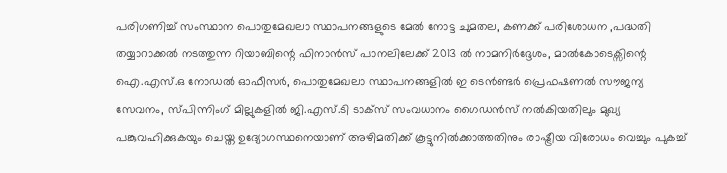പരിഗണിച്ച് സംസ്ഥാന പൊതുമേഖലാ സ്ഥാപനങ്ങളുടെ മേല്‍ നോട്ട ചുമതല, കണക്ക് പരിശോധന ,പദ്ധതി തയ്യാറാക്കല്‍ നടത്തുന്ന റിയാബിന്റെ ഫിനാന്‍സ് പാനലിലേക്ക് 2013 ല്‍ നാമനിര്‍ദ്ദേശം, മാല്‍കോടെക്സിന്റെ ഐ.എസ്.ഒ നോഡല്‍ ഓഫീസര്‍, പൊതുമേഖലാ സ്ഥാപനങ്ങളില്‍ ഇ ടെന്‍ണ്ടര്‍ പ്രെഫഷണല്‍ സൗജന്യ സേവനം, സ്പിന്നിംഗ് മില്ലുകളില്‍ ജി.എസ്.ടി ടാക്സ് സംവധാനം ഗൈഡന്‍സ് നല്‍കിയതിലും മുഖ്യ പങ്കുവഹിക്കുകയും ചെയ്ത ഉദ്യോഗസ്ഥനെയാണ് അഴിമതിക്ക് കൂട്ടുനില്‍ക്കാത്തതിനും രാഷ്ട്രീയ വിരോധം വെച്ചും പുകച്ച്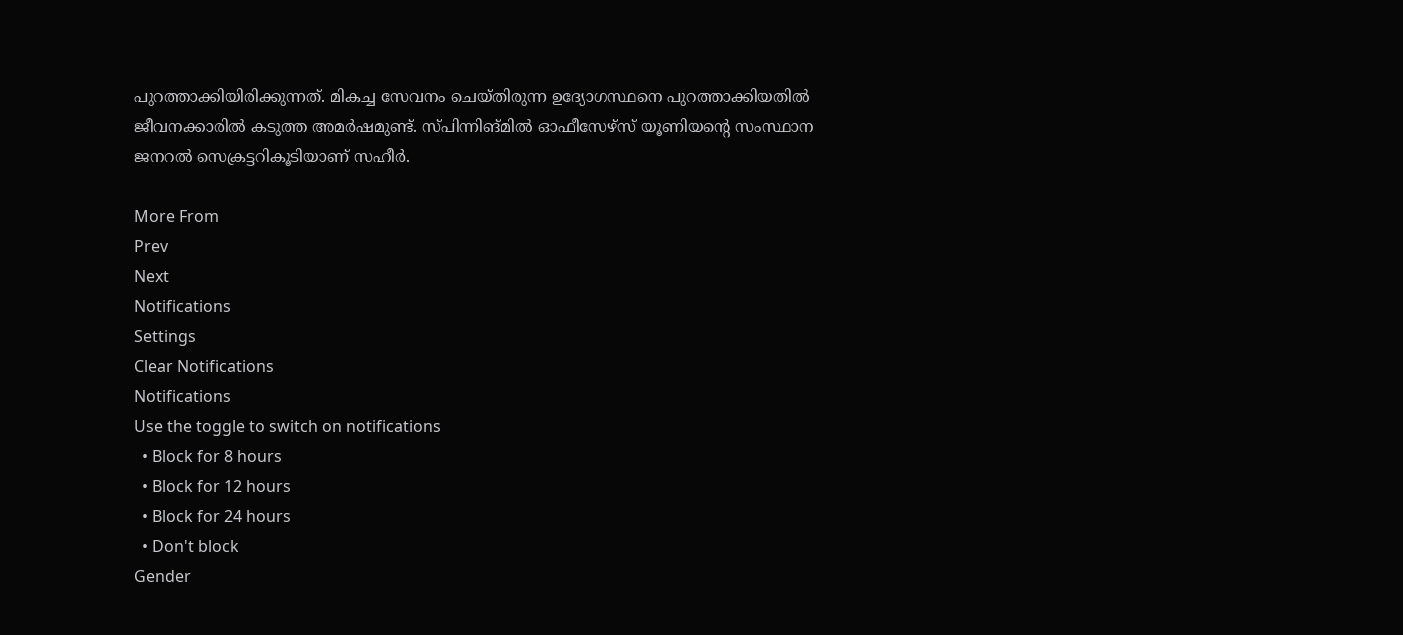പുറത്താക്കിയിരിക്കുന്നത്. മികച്ച സേവനം ചെയ്തിരുന്ന ഉദ്യോഗസ്ഥനെ പുറത്താക്കിയതില്‍ ജീവനക്കാരില്‍ കടുത്ത അമര്‍ഷമുണ്ട്. സ്പിന്നിങ്മില്‍ ഓഫീസേഴ്സ് യൂണിയന്റെ സംസ്ഥാന ജനറല്‍ സെക്രട്ടറികൂടിയാണ് സഹീര്‍.

More From
Prev
Next
Notifications
Settings
Clear Notifications
Notifications
Use the toggle to switch on notifications
  • Block for 8 hours
  • Block for 12 hours
  • Block for 24 hours
  • Don't block
Gender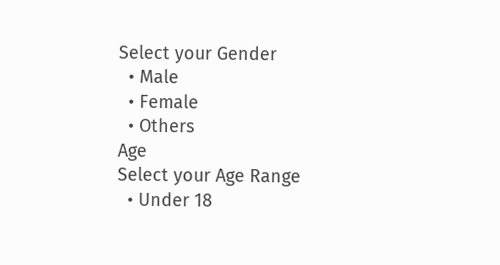Select your Gender
  • Male
  • Female
  • Others
Age
Select your Age Range
  • Under 18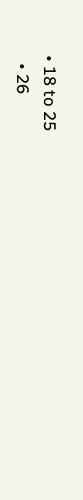• 18 to 25
  • 26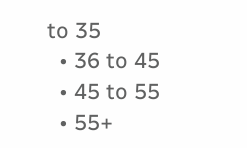to 35
  • 36 to 45
  • 45 to 55
  • 55+